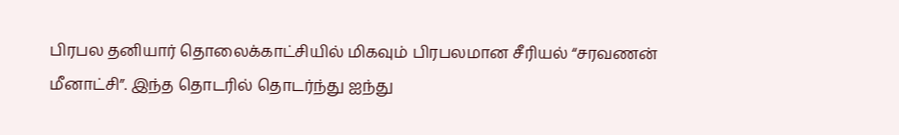பிரபல தனியார் தொலைக்காட்சியில் மிகவும் பிரபலமான சீரியல் “சரவணன் மீனாட்சி”. இந்த தொடரில் தொடர்ந்து ஐந்து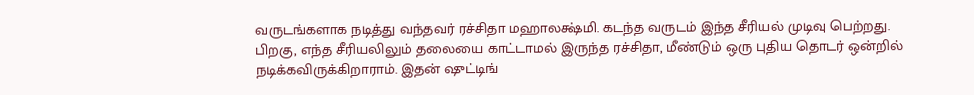வருடங்களாக நடித்து வந்தவர் ரச்சிதா மஹாலக்ஷ்மி. கடந்த வருடம் இந்த சீரியல் முடிவு பெற்றது.
பிறகு, எந்த சீரியலிலும் தலையை காட்டாமல் இருந்த ரச்சிதா, மீண்டும் ஒரு புதிய தொடர் ஒன்றில் நடிக்கவிருக்கிறாராம். இதன் ஷுட்டிங்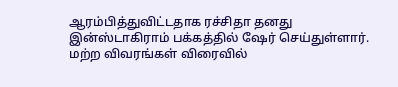ஆரம்பித்துவிட்டதாக ரச்சிதா தனது இன்ஸ்டாகிராம் பக்கத்தில் ஷேர் செய்துள்ளார். மற்ற விவரங்கள் விரைவில்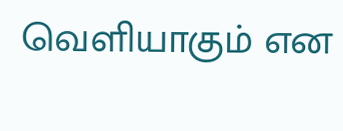வெளியாகும் என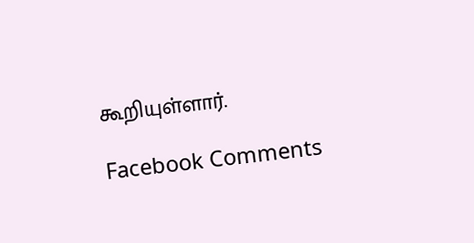கூறியுள்ளார்.

Facebook Comments